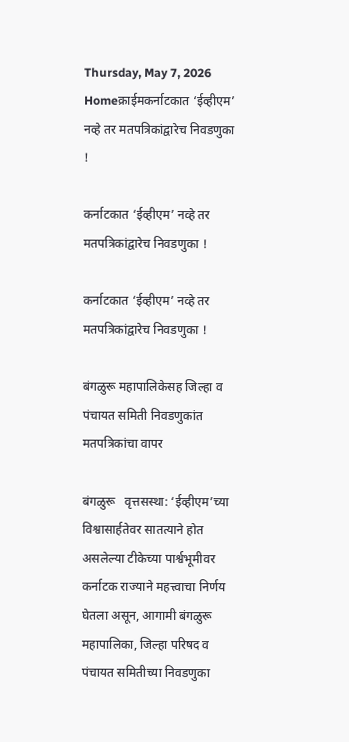Thursday, May 7, 2026
Homeक्राईमकर्नाटकात ‘ईव्हीएम’ नव्हे तर मतपत्रिकांद्वारेच निवडणुका !

कर्नाटकात ‘ईव्हीएम’ नव्हे तर मतपत्रिकांद्वारेच निवडणुका !

कर्नाटकात ‘ईव्हीएम’ नव्हे तर मतपत्रिकांद्वारेच निवडणुका !

बंगळुरू महापालिकेसह जिल्हा व पंचायत समिती निवडणुकांत मतपत्रिकांचा वापर

बंगळुरू   वृत्तसस्था: ‘ईव्हीएम’च्या विश्वासार्हतेवर सातत्याने होत असलेल्या टीकेच्या पार्श्वभूमीवर कर्नाटक राज्याने महत्त्वाचा निर्णय घेतला असून, आगामी बंगळुरू महापालिका, जिल्हा परिषद व पंचायत समितीच्या निवडणुका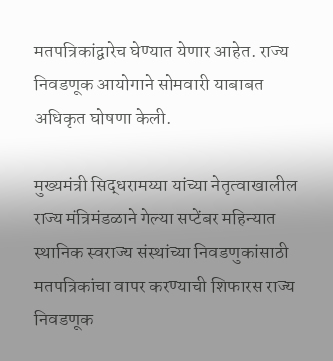मतपत्रिकांद्वारेच घेण्यात येणार आहेत. राज्य निवडणूक आयोगाने सोमवारी याबाबत अधिकृत घोषणा केली.

मुख्यमंत्री सिद्धरामय्या यांच्या नेतृत्वाखालील राज्य मंत्रिमंडळाने गेल्या सप्टेंबर महिन्यात स्थानिक स्वराज्य संस्थांच्या निवडणुकांसाठी मतपत्रिकांचा वापर करण्याची शिफारस राज्य निवडणूक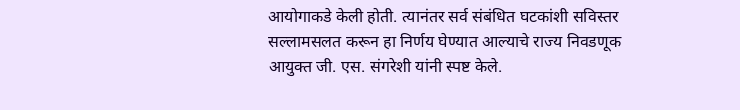आयोगाकडे केली होती. त्यानंतर सर्व संबंधित घटकांशी सविस्तर सल्लामसलत करून हा निर्णय घेण्यात आल्याचे राज्य निवडणूक आयुक्त जी. एस. संगरेशी यांनी स्पष्ट केले.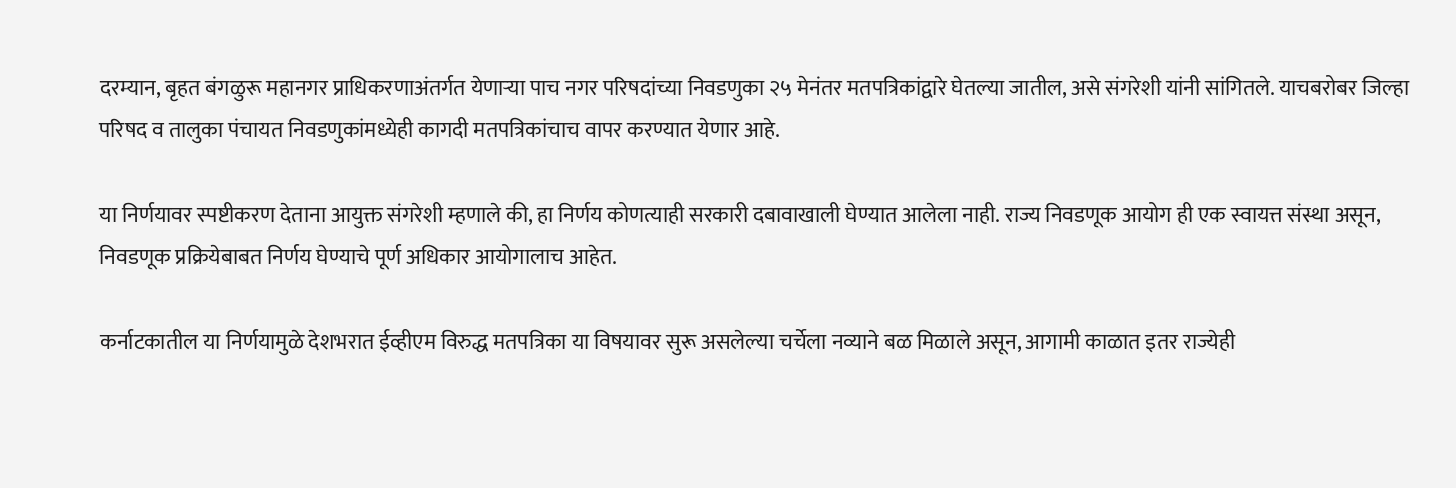दरम्यान, बृहत बंगळुरू महानगर प्राधिकरणाअंतर्गत येणाऱ्या पाच नगर परिषदांच्या निवडणुका २५ मेनंतर मतपत्रिकांद्वारे घेतल्या जातील, असे संगरेशी यांनी सांगितले. याचबरोबर जिल्हा परिषद व तालुका पंचायत निवडणुकांमध्येही कागदी मतपत्रिकांचाच वापर करण्यात येणार आहे.

या निर्णयावर स्पष्टीकरण देताना आयुक्त संगरेशी म्हणाले की, हा निर्णय कोणत्याही सरकारी दबावाखाली घेण्यात आलेला नाही. राज्य निवडणूक आयोग ही एक स्वायत्त संस्था असून, निवडणूक प्रक्रियेबाबत निर्णय घेण्याचे पूर्ण अधिकार आयोगालाच आहेत.

कर्नाटकातील या निर्णयामुळे देशभरात ईव्हीएम विरुद्ध मतपत्रिका या विषयावर सुरू असलेल्या चर्चेला नव्याने बळ मिळाले असून, आगामी काळात इतर राज्येही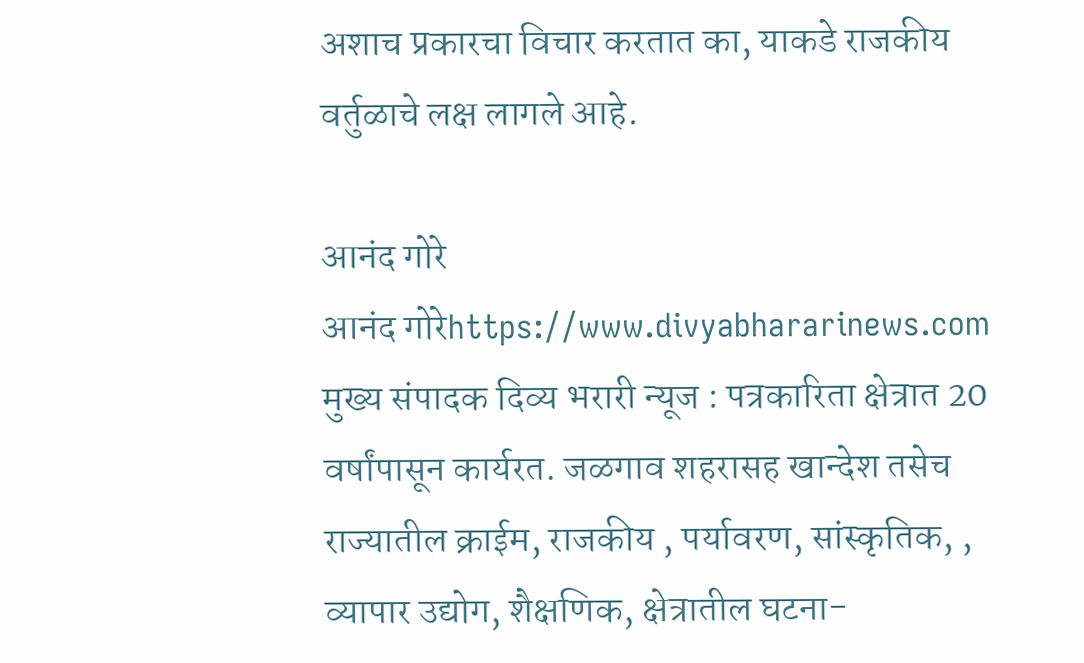अशाच प्रकारचा विचार करतात का, याकडे राजकीय वर्तुळाचे लक्ष लागले आहे.

आनंद गोरे
आनंद गोरेhttps://www.divyabhararinews.com
मुख्य संपादक दिव्य भरारी न्यूज : पत्रकारिता क्षेत्रात 20 वर्षांपासून कार्यरत. जळगाव शहरासह खान्देश तसेच राज्यातील क्राईम, राजकीय , पर्यावरण, सांस्कृतिक, , व्यापार उद्योग, शैक्षणिक, क्षेत्रातील घटना-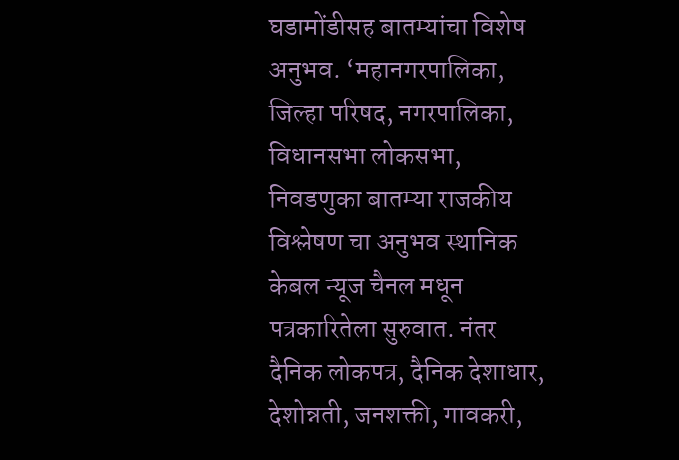घडामोंडीसह बातम्यांचा विशेष अनुभव. ‘महानगरपालिका, जिल्हा परिषद, नगरपालिका, विधानसभा लोकसभा, निवडणुका बातम्या राजकीय विश्लेषण चा अनुभव स्थानिक केबल न्यूज चैनल मधून पत्रकारितेला सुरुवात. नंतर दैनिक लोकपत्र, दैनिक देशाधार, देशोन्नती, जनशक्ती, गावकरी,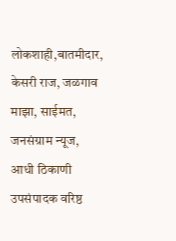लोकशाही,बातमीदार, केसरी राज, जळगाव माझा, साईमत, जनसंग्राम न्यूज, आधी ठिकाणी उपसंपादक वरिष्ठ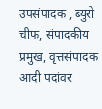उपसंपादक , ब्युरो चीफ, संपादकीय प्रमुख, वृत्तसंपादक आदी पदांवर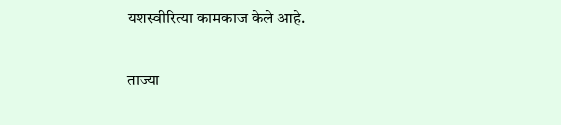यशस्वीरित्या कामकाज केले आहे.

ताज्या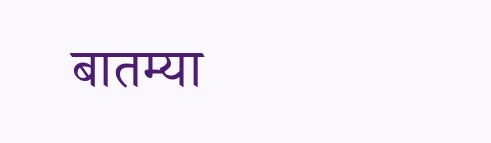बातम्या